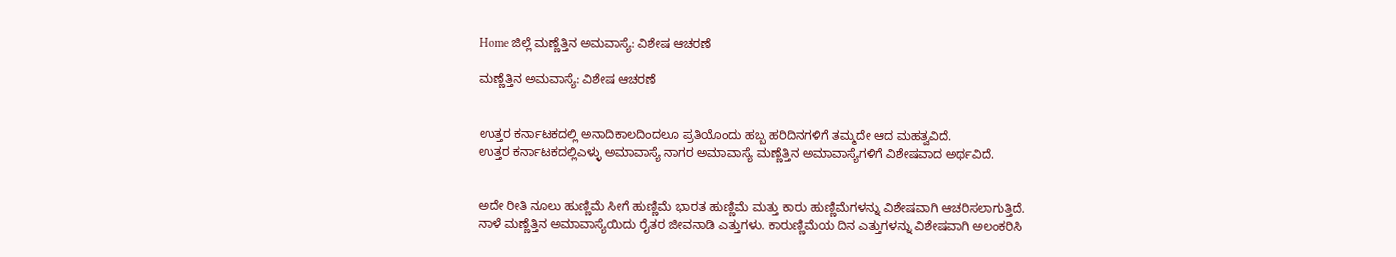Home ಜಿಲ್ಲೆ ಮಣ್ಣೆತ್ತಿನ ಅಮವಾಸ್ಯೆ: ವಿಶೇಷ ಆಚರಣೆ

ಮಣ್ಣೆತ್ತಿನ ಅಮವಾಸ್ಯೆ: ವಿಶೇಷ ಆಚರಣೆ


ಉತ್ತರ ಕರ್ನಾಟಕದಲ್ಲಿ ಅನಾದಿಕಾಲದಿಂದಲೂ ಪ್ರತಿಯೊಂದು ಹಬ್ಬ ಹರಿದಿನಗಳಿಗೆ ತಮ್ಮದೇ ಆದ ಮಹತ್ವವಿದೆ.
ಉತ್ತರ ಕರ್ನಾಟಕದಲ್ಲಿಎಳ್ಳು ಅಮಾವಾಸ್ಯೆ ನಾಗರ ಅಮಾವಾಸ್ಯೆ ಮಣ್ಣೆತ್ತಿನ ಅಮಾವಾಸ್ಯೆಗಳಿಗೆ ವಿಶೇಷವಾದ ಅರ್ಥವಿದೆ.


ಅದೇ ರೀತಿ ನೂಲು ಹುಣ್ಣಿಮೆ ಸೀಗೆ ಹುಣ್ಣಿಮೆ ಭಾರತ ಹುಣ್ಣಿಮೆ ಮತ್ತು ಕಾರು ಹುಣ್ಣಿಮೆಗಳನ್ನು ವಿಶೇಷವಾಗಿ ಆಚರಿಸಲಾಗುತ್ತಿದೆ.
ನಾಳೆ ಮಣ್ಣೆತ್ತಿನ ಅಮಾವಾಸ್ಯೆಯಿದು ರೈತರ ಜೀವನಾಡಿ ಎತ್ತುಗಳು. ಕಾರುಣ್ಣಿಮೆಯ ದಿನ ಎತ್ತುಗಳನ್ನು ವಿಶೇಷವಾಗಿ ಅಲಂಕರಿಸಿ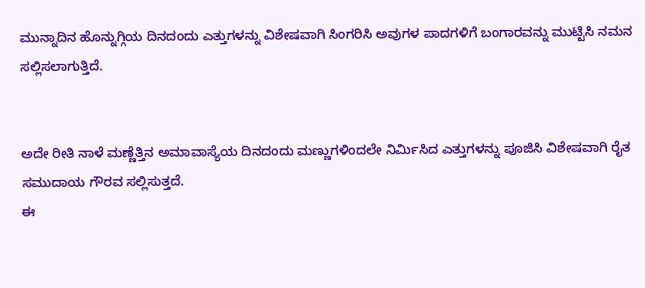ಮುನ್ನಾದಿನ ಹೊನ್ನುಗ್ಗಿಯ ದಿನದಂದು ಎತ್ತುಗಳನ್ನು ವಿಶೇಷವಾಗಿ ಸಿಂಗರಿಸಿ ಅವುಗಳ ಪಾದಗಳಿಗೆ ಬಂಗಾರವನ್ನು ಮುಟ್ಟಿಸಿ ನಮನ ಸಲ್ಲಿಸಲಾಗುತ್ತಿದೆ.


ಅದೇ ರೀತಿ ನಾಳೆ ಮಣ್ಣೆತ್ತಿನ ಅಮಾವಾಸ್ಯೆಯ ದಿನದಂದು ಮಣ್ಣುಗಳಿಂದಲೇ ನಿರ್ಮಿಸಿದ ಎತ್ತುಗಳನ್ನು ಪೂಜಿಸಿ ವಿಶೇಷವಾಗಿ ರೈತ ಸಮುದಾಯ ಗೌರವ ಸಲ್ಲಿಸುತ್ತದೆ.
ಈ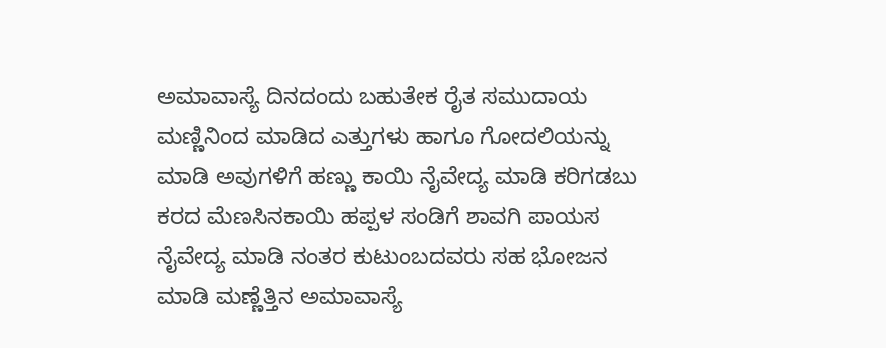ಅಮಾವಾಸ್ಯೆ ದಿನದಂದು ಬಹುತೇಕ ರೈತ ಸಮುದಾಯ ಮಣ್ಣಿನಿಂದ ಮಾಡಿದ ಎತ್ತುಗಳು ಹಾಗೂ ಗೋದಲಿಯನ್ನು ಮಾಡಿ ಅವುಗಳಿಗೆ ಹಣ್ಣು ಕಾಯಿ ನೈವೇದ್ಯ ಮಾಡಿ ಕರಿಗಡಬು ಕರದ ಮೆಣಸಿನಕಾಯಿ ಹಪ್ಪಳ ಸಂಡಿಗೆ ಶಾವಗಿ ಪಾಯಸ ನೈವೇದ್ಯ ಮಾಡಿ ನಂತರ ಕುಟುಂಬದವರು ಸಹ ಭೋಜನ ಮಾಡಿ ಮಣ್ಣೆತ್ತಿನ ಅಮಾವಾಸ್ಯೆ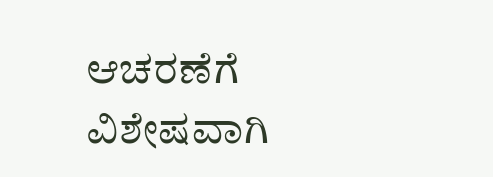ಆಚರಣೆಗೆ ವಿಶೇಷವಾಗಿ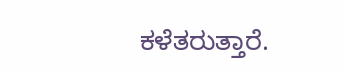ಕಳೆತರುತ್ತಾರೆ.